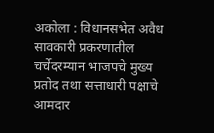अकोला : विधानसभेत अवैध सावकारी प्रकरणातील चर्चेदरम्यान भाजपचे मुख्य प्रतोद तथा सत्ताधारी पक्षाचे आमदार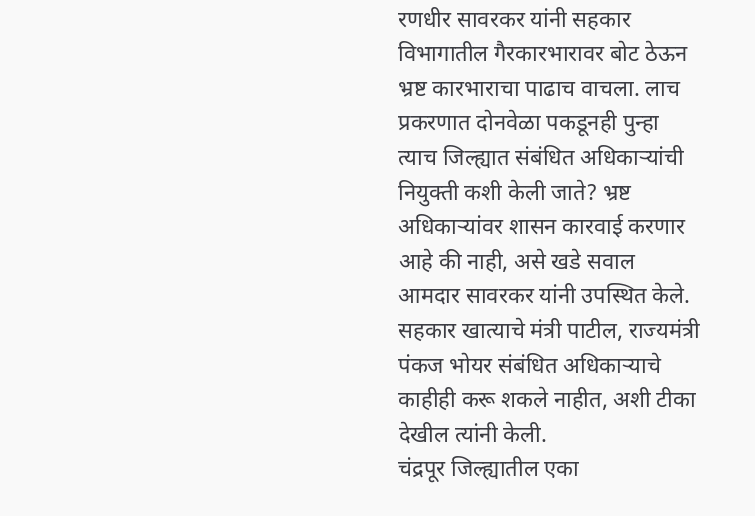रणधीर सावरकर यांनी सहकार विभागातील गैरकारभारावर बोट ठेऊन भ्रष्ट कारभाराचा पाढाच वाचला. लाच प्रकरणात दोनवेळा पकडूनही पुन्हा त्याच जिल्ह्यात संबंधित अधिकाऱ्यांची नियुक्ती कशी केली जाते? भ्रष्ट अधिकाऱ्यांवर शासन कारवाई करणार आहे की नाही, असे खडे सवाल आमदार सावरकर यांनी उपस्थित केले. सहकार खात्याचे मंत्री पाटील, राज्यमंत्री पंकज भोयर संबंधित अधिकाऱ्याचे काहीही करू शकले नाहीत, अशी टीका देखील त्यांनी केली.
चंद्रपूर जिल्ह्यातील एका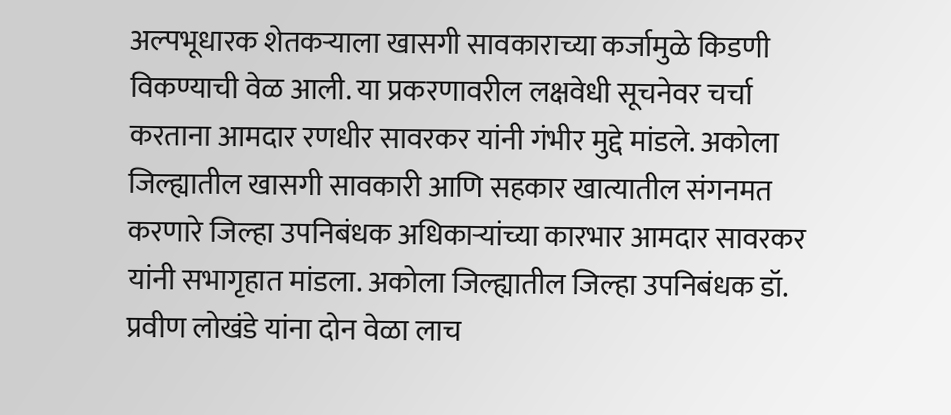अल्पभूधारक शेतकऱ्याला खासगी सावकाराच्या कर्जामुळे किडणी विकण्याची वेळ आली. या प्रकरणावरील लक्षवेधी सूचनेवर चर्चा करताना आमदार रणधीर सावरकर यांनी गंभीर मुद्दे मांडले. अकोला जिल्ह्यातील खासगी सावकारी आणि सहकार खात्यातील संगनमत करणारे जिल्हा उपनिबंधक अधिकाऱ्यांच्या कारभार आमदार सावरकर यांनी सभागृहात मांडला. अकोला जिल्ह्यातील जिल्हा उपनिबंधक डॉ. प्रवीण लोखंडे यांना दोन वेळा लाच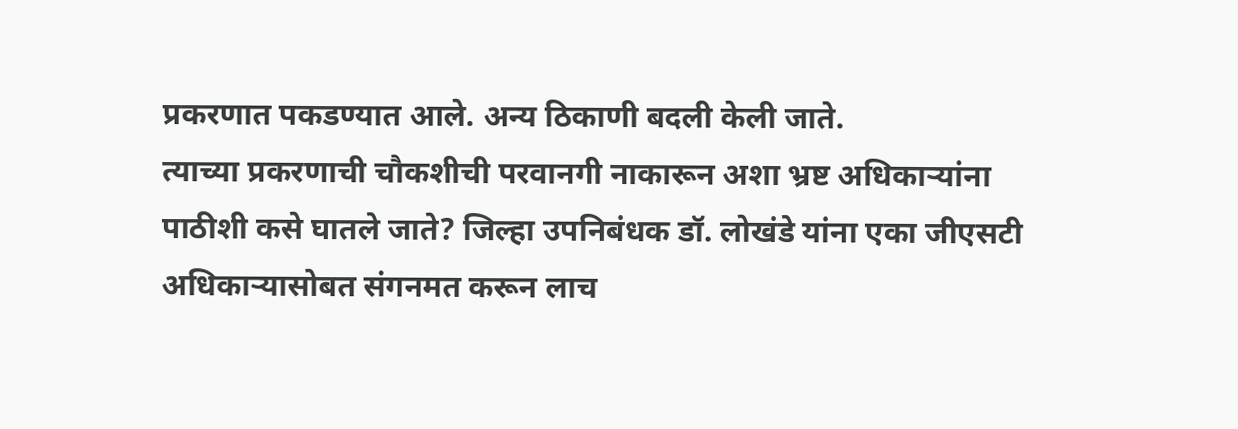प्रकरणात पकडण्यात आले. अन्य ठिकाणी बदली केली जाते.
त्याच्या प्रकरणाची चौकशीची परवानगी नाकारून अशा भ्रष्ट अधिकाऱ्यांना पाठीशी कसे घातले जाते? जिल्हा उपनिबंधक डॉ. लोखंडे यांना एका जीएसटी अधिकाऱ्यासोबत संगनमत करून लाच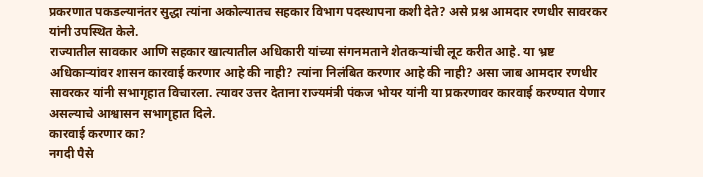प्रकरणात पकडल्यानंतर सुद्धा त्यांना अकोल्यातच सहकार विभाग पदस्थापना कशी देते? असे प्रश्न आमदार रणधीर सावरकर यांनी उपस्थित केले.
राज्यातील सावकार आणि सहकार खात्यातील अधिकारी यांच्या संगनमताने शेतकऱ्यांची लूट करीत आहे. या भ्रष्ट अधिकाऱ्यांवर शासन कारवाई करणार आहे की नाही? त्यांना निलंबित करणार आहे की नाही? असा जाब आमदार रणधीर सावरकर यांनी सभागृहात विचारला. त्यावर उत्तर देताना राज्यमंत्री पंकज भोयर यांनी या प्रकरणावर कारवाई करण्यात येणार असल्याचे आश्वासन सभागृहात दिले.
कारवाई करणार का?
नगदी पैसे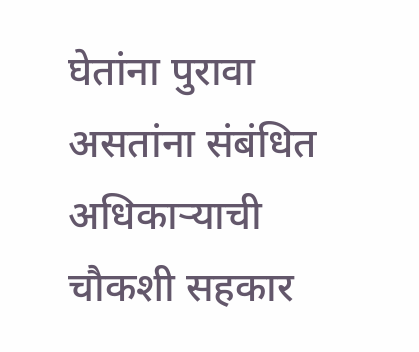घेतांना पुरावा असतांना संबंधित अधिकाऱ्याची चौकशी सहकार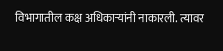विभागातील कक्ष अधिकाऱ्यांनी नाकारली. त्यावर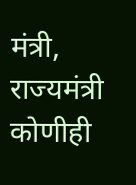मंत्री, राज्यमंत्री कोणीही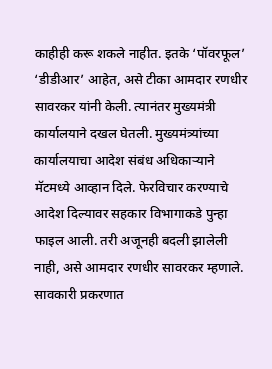काहीही करू शकले नाहीत. इतके ‘पॉवरफूल’ ‘डीडीआर’ आहेत, असे टीका आमदार रणधीर सावरकर यांनी केली. त्यानंतर मुख्यमंत्री कार्यालयाने दखल घेतली. मुख्यमंत्र्यांच्या कार्यालयाचा आदेश संबंध अधिकाऱ्याने मॅटमध्ये आव्हान दिले. फेरविचार करण्याचे आदेश दिल्यावर सहकार विभागाकडे पुन्हा फाइल आली. तरी अजूनही बदली झालेली नाही, असे आमदार रणधीर सावरकर म्हणाले. सावकारी प्रकरणात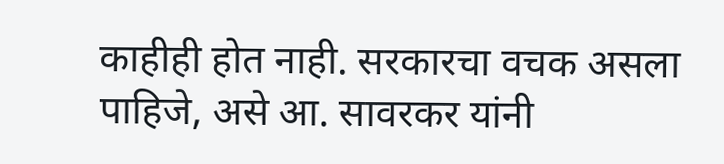काहीही होत नाही. सरकारचा वचक असला पाहिजे, असे आ. सावरकर यांनी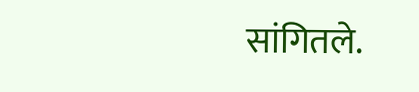सांगितले.